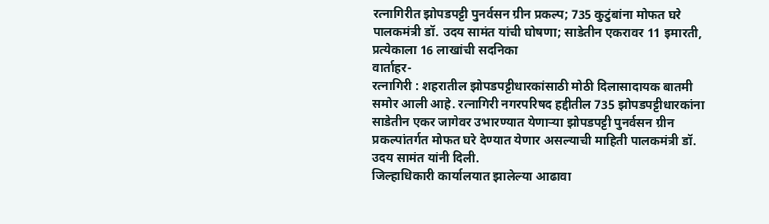रत्नागिरीत झोपडपट्टी पुनर्वसन ग्रीन प्रकल्प; 735 कुटुंबांना मोफत घरे
पालकमंत्री डॉ. उदय सामंत यांची घोषणा; साडेतीन एकरावर 11 इमारती, प्रत्येकाला 16 लाखांची सदनिका
वार्ताहर-
रत्नागिरी : शहरातील झोपडपट्टीधारकांसाठी मोठी दिलासादायक बातमी समोर आली आहे. रत्नागिरी नगरपरिषद हद्दीतील 735 झोपडपट्टीधारकांना साडेतीन एकर जागेवर उभारण्यात येणाऱ्या झोपडपट्टी पुनर्वसन ग्रीन प्रकल्पांतर्गत मोफत घरे देण्यात येणार असल्याची माहिती पालकमंत्री डॉ. उदय सामंत यांनी दिली.
जिल्हाधिकारी कार्यालयात झालेल्या आढावा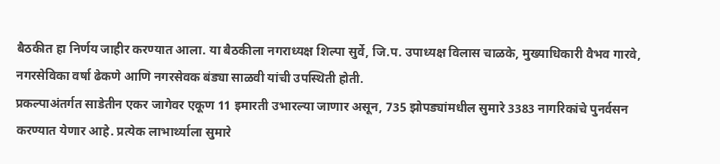बैठकीत हा निर्णय जाहीर करण्यात आला. या बैठकीला नगराध्यक्ष शिल्पा सुर्वे, जि.प. उपाध्यक्ष विलास चाळके, मुख्याधिकारी वैभव गारवे, नगरसेविका वर्षा ढेकणे आणि नगरसेवक बंड्या साळवी यांची उपस्थिती होती.
प्रकल्पाअंतर्गत साडेतीन एकर जागेवर एकूण 11 इमारती उभारल्या जाणार असून, 735 झोपड्यांमधील सुमारे 3383 नागरिकांचे पुनर्वसन करण्यात येणार आहे. प्रत्येक लाभार्थ्याला सुमारे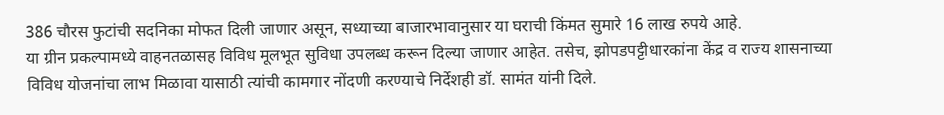386 चौरस फुटांची सदनिका मोफत दिली जाणार असून, सध्याच्या बाजारभावानुसार या घराची किंमत सुमारे 16 लाख रुपये आहे.
या ग्रीन प्रकल्पामध्ये वाहनतळासह विविध मूलभूत सुविधा उपलब्ध करून दिल्या जाणार आहेत. तसेच, झोपडपट्टीधारकांना केंद्र व राज्य शासनाच्या विविध योजनांचा लाभ मिळावा यासाठी त्यांची कामगार नोंदणी करण्याचे निर्देशही डॉ. सामंत यांनी दिले.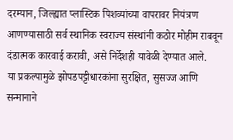दरम्यान, जिल्ह्यात प्लास्टिक पिशव्यांच्या वापरावर नियंत्रण आणण्यासाठी सर्व स्थानिक स्वराज्य संस्थांनी कठोर मोहीम राबवून दंडात्मक कारवाई करावी, असे निर्देशही यावेळी देण्यात आले.
या प्रकल्पामुळे झोपडपट्टीधारकांना सुरक्षित, सुसज्ज आणि सन्मानाने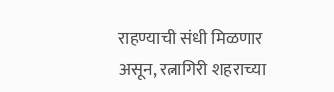राहण्याची संधी मिळणार असून, रत्नागिरी शहराच्या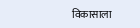विकासाला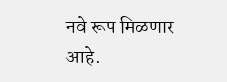नवे रूप मिळणार आहे.